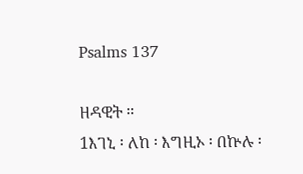Psalms 137

ዘዳዊት ።
1እገኒ ፡ ለከ ፡ እግዚኦ ፡ በኵሉ ፡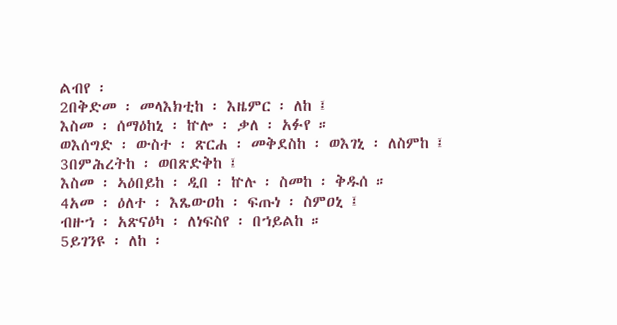ልብየ ፡
2በቅድመ ፡ መላእክቲከ ፡ እዜምር ፡ ለከ ፤
እስመ ፡ ሰማዕከኒ ፡ ኵሎ ፡ ቃለ ፡ አፉየ ።
ወእሰግድ ፡ ውስተ ፡ ጽርሐ ፡ መቅደስከ ፡ ወእገኒ ፡ ለስምከ ፤
3በምሕረትከ ፡ ወበጽድቅከ ፤
እስመ ፡ ኣዕበይከ ፡ ዲበ ፡ ኵሉ ፡ ስመከ ፡ ቅዱሰ ።
4አመ ፡ ዕለተ ፡ እጼውዐከ ፡ ፍጡነ ፡ ስምዐኒ ፤
ብዙኀ ፡ አጽናዕካ ፡ ለነፍስየ ፡ በኀይልከ ።
5ይገንዩ ፡ ለከ ፡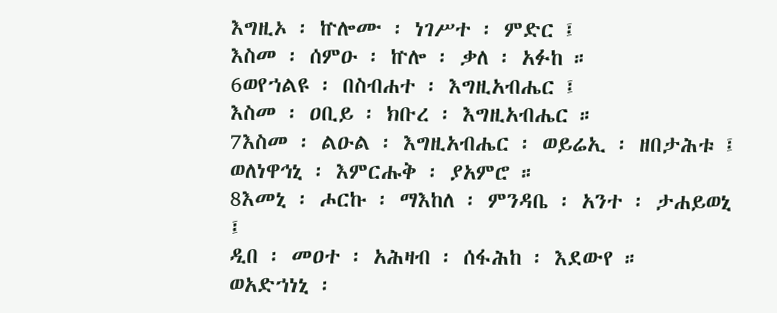እግዚኦ ፡ ኵሎሙ ፡ ነገሥተ ፡ ምድር ፤
እስመ ፡ ሰምዑ ፡ ኵሎ ፡ ቃለ ፡ አፉከ ።
6ወየኀልዩ ፡ በስብሐተ ፡ እግዚአብሔር ፤
እስመ ፡ ዐቢይ ፡ ክቡረ ፡ እግዚአብሔር ።
7እስመ ፡ ልዑል ፡ እግዚአብሔር ፡ ወይሬኢ ፡ ዘበታሕቱ ፤
ወለነዋኅኒ ፡ እምርሑቅ ፡ ያአምሮ ።
8እመኒ ፡ ሖርኩ ፡ ማእከለ ፡ ምንዳቤ ፡ አንተ ፡ ታሐይወኒ ፤
ዲበ ፡ መዐተ ፡ አሕዛብ ፡ ሰፋሕከ ፡ እደውየ ።
ወአድኀነኒ ፡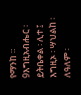የማንከ ።
9እግዚአብሔር ፡ ይትቤቀል ፡ ሊተ ፤
እግዚኦ ፡ ሣህልከ ፡ ለዓለም ፡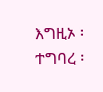እግዚኦ ፡ ተግባረ ፡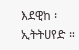እደዊከ ፡ ኢትትሀየድ ።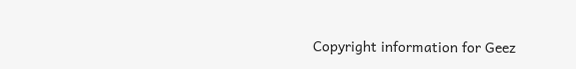Copyright information for Geez